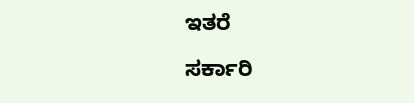ಇತರೆ

ಸರ್ಕಾರಿ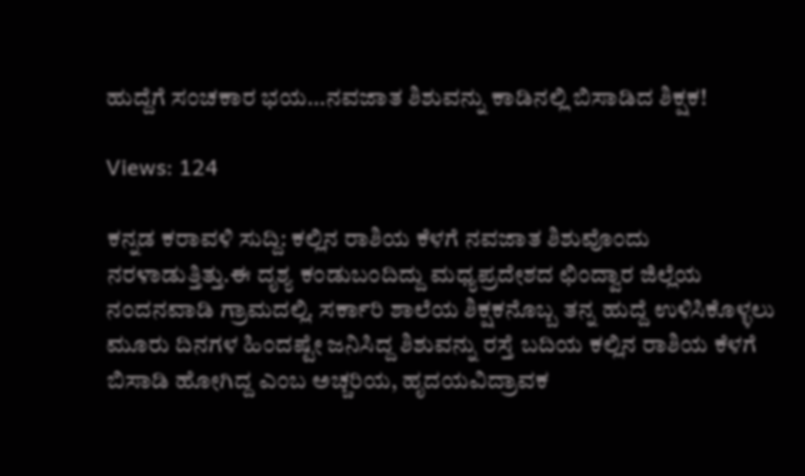ಹುದ್ದೆಗೆ ಸಂಚಕಾರ ಭಯ…ನವಜಾತ ಶಿಶುವನ್ನು ಕಾಡಿನಲ್ಲಿ ಬಿಸಾಡಿದ ಶಿಕ್ಷಕ!

Views: 124

ಕನ್ನಡ ಕರಾವಳಿ ಸುದ್ದಿ: ಕಲ್ಲಿನ ರಾಶಿಯ ಕೆಳಗೆ ನವಜಾತ ಶಿಶುವೊಂದು ನರಳಾಡುತ್ತಿತ್ತು.ಈ ದೃಶ್ಯ ಕಂಡುಬಂದಿದ್ದು ಮಧ್ಯಪ್ರದೇಶದ ಛಿಂದ್ವಾರ ಜಿಲ್ಲೆಯ ನಂದನವಾಡಿ ಗ್ರಾಮದಲ್ಲಿ. ಸರ್ಕಾರಿ ಶಾಲೆಯ ಶಿಕ್ಷಕನೊಬ್ಬ ತನ್ನ ಹುದ್ದೆ ಉಳಿಸಿಕೊಳ್ಳಲು ಮೂರು ದಿನಗಳ ಹಿಂದಷ್ಟೇ ಜನಿಸಿದ್ದ ಶಿಶುವನ್ನು ರಸ್ತೆ ಬದಿಯ ಕಲ್ಲಿನ ರಾಶಿಯ ಕೆಳಗೆ ಬಿಸಾಡಿ ಹೋಗಿದ್ದ ಎಂಬ ಅಚ್ಚರಿಯ, ಹೃದಯವಿದ್ರಾವಕ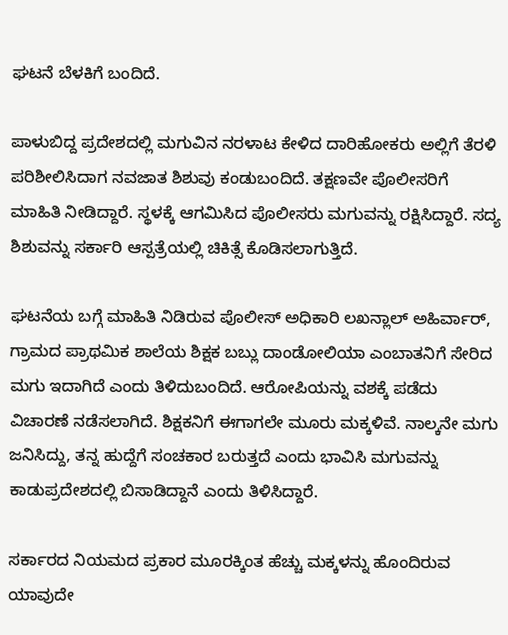ಘಟನೆ ಬೆಳಕಿಗೆ ಬಂದಿದೆ.

ಪಾಳುಬಿದ್ದ ಪ್ರದೇಶದಲ್ಲಿ ಮಗುವಿನ ನರಳಾಟ ಕೇಳಿದ ದಾರಿಹೋಕರು ಅಲ್ಲಿಗೆ ತೆರಳಿ ಪರಿಶೀಲಿಸಿದಾಗ ನವಜಾತ ಶಿಶುವು ಕಂಡುಬಂದಿದೆ. ತಕ್ಷಣವೇ ಪೊಲೀಸರಿಗೆ ಮಾಹಿತಿ ನೀಡಿದ್ದಾರೆ. ಸ್ಥಳಕ್ಕೆ ಆಗಮಿಸಿದ ಪೊಲೀಸರು ಮಗುವನ್ನು ರಕ್ಷಿಸಿದ್ದಾರೆ. ಸದ್ಯ ಶಿಶುವನ್ನು ಸರ್ಕಾರಿ ಆಸ್ಪತ್ರೆಯಲ್ಲಿ ಚಿಕಿತ್ಸೆ ಕೊಡಿಸಲಾಗುತ್ತಿದೆ.

ಘಟನೆಯ ಬಗ್ಗೆ ಮಾಹಿತಿ ನಿಡಿರುವ ಪೊಲೀಸ್ ಅಧಿಕಾರಿ ಲಖನ್ಲಾಲ್ ಅಹಿರ್ವಾರ್, ಗ್ರಾಮದ ಪ್ರಾಥಮಿಕ ಶಾಲೆಯ ಶಿಕ್ಷಕ ಬಬ್ಲು ದಾಂಡೋಲಿಯಾ ಎಂಬಾತನಿಗೆ ಸೇರಿದ ಮಗು ಇದಾಗಿದೆ ಎಂದು ತಿಳಿದುಬಂದಿದೆ. ಆರೋಪಿಯನ್ನು ವಶಕ್ಕೆ ಪಡೆದು ವಿಚಾರಣೆ ನಡೆಸಲಾಗಿದೆ. ಶಿಕ್ಷಕನಿಗೆ ಈಗಾಗಲೇ ಮೂರು ಮಕ್ಕಳಿವೆ. ನಾಲ್ಕನೇ ಮಗು ಜನಿಸಿದ್ದು, ತನ್ನ ಹುದ್ದೆಗೆ ಸಂಚಕಾರ ಬರುತ್ತದೆ ಎಂದು ಭಾವಿಸಿ ಮಗುವನ್ನು ಕಾಡುಪ್ರದೇಶದಲ್ಲಿ ಬಿಸಾಡಿದ್ದಾನೆ ಎಂದು ತಿಳಿಸಿದ್ದಾರೆ.

ಸರ್ಕಾರದ ನಿಯಮದ ಪ್ರಕಾರ ಮೂರಕ್ಕಿಂತ ಹೆಚ್ಚು ಮಕ್ಕಳನ್ನು ಹೊಂದಿರುವ ಯಾವುದೇ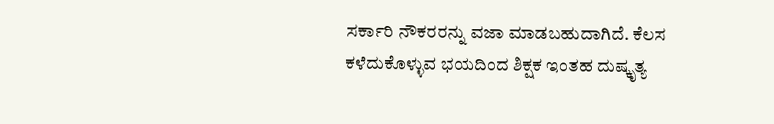ಸರ್ಕಾರಿ ನೌಕರರನ್ನು ವಜಾ ಮಾಡಬಹುದಾಗಿದೆ. ಕೆಲಸ ಕಳೆದುಕೊಳ್ಳುವ ಭಯದಿಂದ ಶಿಕ್ಷಕ ಇಂತಹ ದುಷ್ಕೃತ್ಯ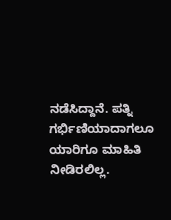ನಡೆಸಿದ್ದಾನೆ. ಪತ್ನಿ ಗರ್ಭಿಣಿಯಾದಾಗಲೂ ಯಾರಿಗೂ ಮಾಹಿತಿ ನೀಡಿರಲಿಲ್ಲ.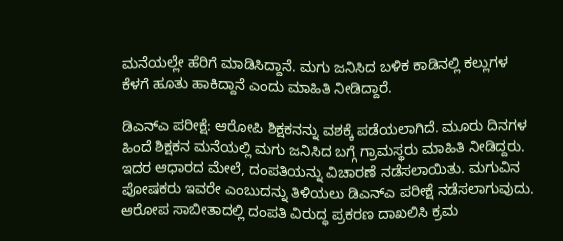ಮನೆಯಲ್ಲೇ ಹೆರಿಗೆ ಮಾಡಿಸಿದ್ದಾನೆ. ಮಗು ಜನಿಸಿದ ಬಳಿಕ ಕಾಡಿನಲ್ಲಿ ಕಲ್ಲುಗಳ ಕೆಳಗೆ ಹೂತು ಹಾಕಿದ್ದಾನೆ ಎಂದು ಮಾಹಿತಿ ನೀಡಿದ್ದಾರೆ.

ಡಿಎನ್ಎ ಪರೀಕ್ಷೆ: ಆರೋಪಿ ಶಿಕ್ಷಕನನ್ನು ವಶಕ್ಕೆ ಪಡೆಯಲಾಗಿದೆ. ಮೂರು ದಿನಗಳ ಹಿಂದೆ ಶಿಕ್ಷಕನ ಮನೆಯಲ್ಲಿ ಮಗು ಜನಿಸಿದ ಬಗ್ಗೆ ಗ್ರಾಮಸ್ಥರು ಮಾಹಿತಿ ನೀಡಿದ್ದರು. ಇದರ ಆಧಾರದ ಮೇಲೆ, ದಂಪತಿಯನ್ನು ವಿಚಾರಣೆ ನಡೆಸಲಾಯಿತು. ಮಗುವಿನ ಪೋಷಕರು ಇವರೇ ಎಂಬುದನ್ನು ತಿಳಿಯಲು ಡಿಎನ್‌ಎ ಪರೀಕ್ಷೆ ನಡೆಸಲಾಗುವುದು. ಆರೋಪ ಸಾಬೀತಾದಲ್ಲಿ ದಂಪತಿ ವಿರುದ್ಧ ಪ್ರಕರಣ ದಾಖಲಿಸಿ ಕ್ರಮ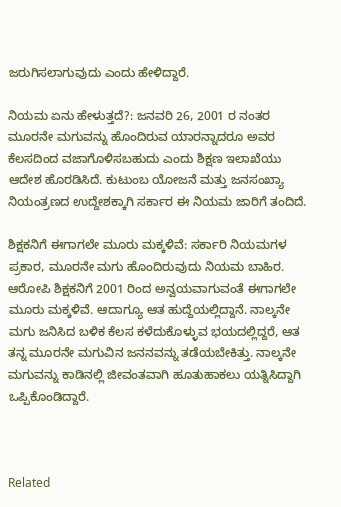ಜರುಗಿಸಲಾಗುವುದು ಎಂದು ಹೇಳಿದ್ದಾರೆ.

ನಿಯಮ ಏನು ಹೇಳುತ್ತದೆ?: ಜನವರಿ 26, 2001 ರ ನಂತರ ಮೂರನೇ ಮಗುವನ್ನು ಹೊಂದಿರುವ ಯಾರನ್ನಾದರೂ ಅವರ ಕೆಲಸದಿಂದ ವಜಾಗೊಳಿಸಬಹುದು ಎಂದು ಶಿಕ್ಷಣ ಇಲಾಖೆಯು ಆದೇಶ ಹೊರಡಿಸಿದೆ. ಕುಟುಂಬ ಯೋಜನೆ ಮತ್ತು ಜನಸಂಖ್ಯಾ ನಿಯಂತ್ರಣದ ಉದ್ದೇಶಕ್ಕಾಗಿ ಸರ್ಕಾರ ಈ ನಿಯಮ ಜಾರಿಗೆ ತಂದಿದೆ.

ಶಿಕ್ಷಕನಿಗೆ ಈಗಾಗಲೇ ಮೂರು ಮಕ್ಕಳಿವೆ: ಸರ್ಕಾರಿ ನಿಯಮಗಳ ಪ್ರಕಾರ, ಮೂರನೇ ಮಗು ಹೊಂದಿರುವುದು ನಿಯಮ ಬಾಹಿರ. ಆರೋಪಿ ಶಿಕ್ಷಕನಿಗೆ 2001 ರಿಂದ ಅನ್ವಯವಾಗುವಂತೆ ಈಗಾಗಲೇ ಮೂರು ಮಕ್ಕಳಿವೆ. ಆದಾಗ್ಯೂ ಆತ ಹುದ್ದೆಯಲ್ಲಿದ್ದಾನೆ. ನಾಲ್ಕನೇ ಮಗು ಜನಿಸಿದ ಬಳಿಕ ಕೆಲಸ ಕಳೆದುಕೊಳ್ಳುವ ಭಯದಲ್ಲಿದ್ದರೆ, ಆತ ತನ್ನ ಮೂರನೇ ಮಗುವಿನ ಜನನವನ್ನು ತಡೆಯಬೇಕಿತ್ತು. ನಾಲ್ಕನೇ ಮಗುವನ್ನು ಕಾಡಿನಲ್ಲಿ ಜೀವಂತವಾಗಿ ಹೂತುಹಾಕಲು ಯತ್ನಿಸಿದ್ದಾಗಿ ಒಪ್ಪಿಕೊಂಡಿದ್ದಾರೆ.



Related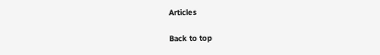Articles

Back to top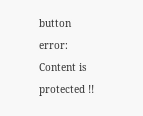button
error: Content is protected !!